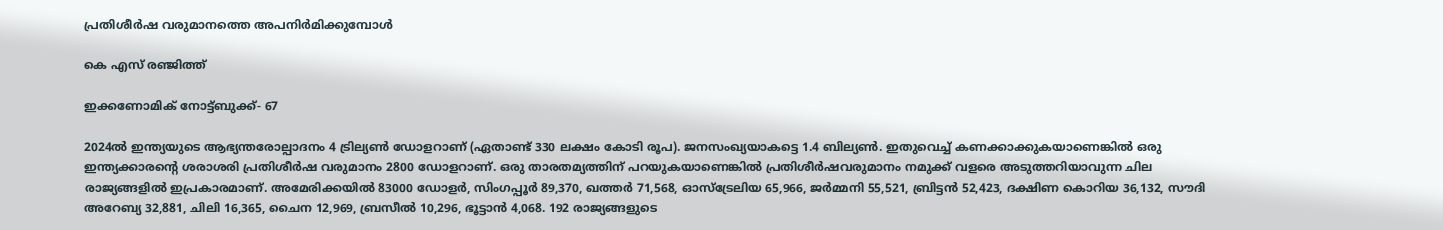പ്രതിശീർഷ വരുമാനത്തെ അപനിർമിക്കുമ്പോൾ

കെ എസ് രഞ്ജിത്ത്

ഇക്കണോമിക്‌ നോട്ട്‌ബുക്ക്‌‐ 67

2024ൽ ഇന്ത്യയുടെ ആഭ്യന്തരോല്പാദനം 4 ട്രില്യൺ ഡോളറാണ് (ഏതാണ്ട് 330 ലക്ഷം കോടി രൂപ). ജനസംഖ്യയാകട്ടെ 1.4 ബില്യൺ. ഇതുവെച്ച് കണക്കാക്കുകയാണെങ്കിൽ ഒരു ഇന്ത്യക്കാരന്റെ ശരാശരി പ്രതിശീർഷ വരുമാനം 2800 ഡോളറാണ്. ഒരു താരതമ്യത്തിന് പറയുകയാണെങ്കിൽ പ്രതിശീർഷവരുമാനം നമുക്ക് വളരെ അടുത്തറിയാവുന്ന ചില രാജ്യങ്ങളിൽ ഇപ്രകാരമാണ്. അമേരിക്കയിൽ 83000 ഡോളർ, സിംഗപ്പൂർ 89,370, ഖത്തർ 71,568, ഓസ്ട്രേലിയ 65,966, ജർമ്മനി 55,521, ബ്രിട്ടൻ 52,423, ദക്ഷിണ കൊറിയ 36,132, സൗദി അറേബ്യ 32,881, ചിലി 16,365, ചൈന 12,969, ബ്രസീൽ 10,296, ഭൂട്ടാൻ 4,068. 192 രാജ്യങ്ങളുടെ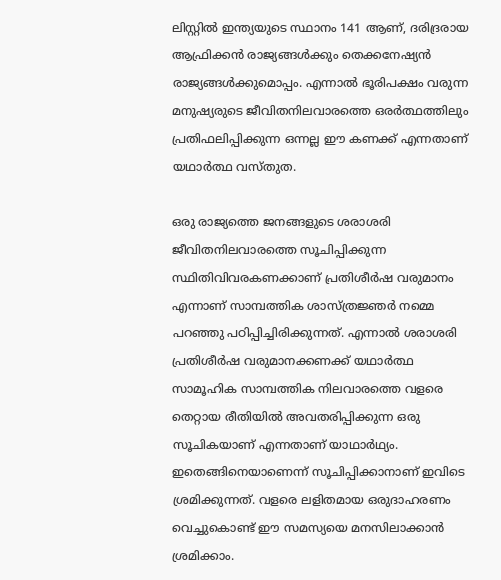ലിസ്റ്റിൽ ഇന്ത്യയുടെ സ്ഥാനം 141 ആണ്, ദരിദ്രരായ ആഫ്രിക്കൻ രാജ്യങ്ങൾക്കും തെക്കനേഷ്യൻ രാജ്യങ്ങൾക്കുമൊപ്പം. എന്നാൽ ഭൂരിപക്ഷം വരുന്ന മനുഷ്യരുടെ ജീവിതനിലവാരത്തെ ഒരർത്ഥത്തിലും പ്രതിഫലിപ്പിക്കുന്ന ഒന്നല്ല ഈ കണക്ക് എന്നതാണ് യഥാർത്ഥ വസ്തുത.

ഒരു രാജ്യത്തെ ജനങ്ങളുടെ ശരാശരി ജീവിതനിലവാരത്തെ സൂചിപ്പിക്കുന്ന സ്ഥിതിവിവരകണക്കാണ് പ്രതിശീർഷ വരുമാനം എന്നാണ് സാമ്പത്തിക ശാസ്ത്രജ്ഞർ നമ്മെ പറഞ്ഞു പഠിപ്പിച്ചിരിക്കുന്നത്. എന്നാൽ ശരാശരി പ്രതിശീർഷ വരുമാനക്കണക്ക് യഥാർത്ഥ സാമൂഹിക സാമ്പത്തിക നിലവാരത്തെ വളരെ തെറ്റായ രീതിയിൽ അവതരിപ്പിക്കുന്ന ഒരു സൂചികയാണ് എന്നതാണ് യാഥാർഥ്യം. ഇതെങ്ങിനെയാണെന്ന് സൂചിപ്പിക്കാനാണ് ഇവിടെ ശ്രമിക്കുന്നത്. വളരെ ലളിതമായ ഒരുദാഹരണം വെച്ചുകൊണ്ട് ഈ സമസ്യയെ മനസിലാക്കാൻ ശ്രമിക്കാം.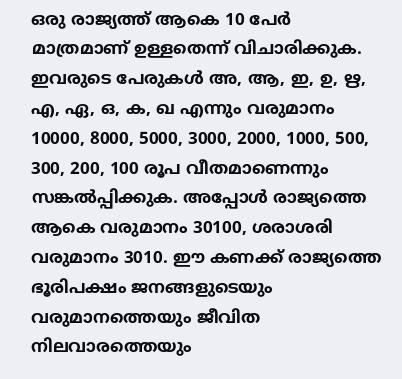ഒരു രാജ്യത്ത് ആകെ 10 പേർ മാത്രമാണ് ഉള്ളതെന്ന് വിചാരിക്കുക. ഇവരുടെ പേരുകൾ അ, ആ, ഇ, ഉ, ഋ, എ, ഏ, ഒ, ക, ഖ എന്നും വരുമാനം 10000, 8000, 5000, 3000, 2000, 1000, 500, 300, 200, 100 രൂപ വീതമാണെന്നും സങ്കൽപ്പിക്കുക. അപ്പോൾ രാജ്യത്തെ ആകെ വരുമാനം 30100, ശരാശരി വരുമാനം 3010. ഈ കണക്ക് രാജ്യത്തെ ഭൂരിപക്ഷം ജനങ്ങളുടെയും വരുമാനത്തെയും ജീവിത നിലവാരത്തെയും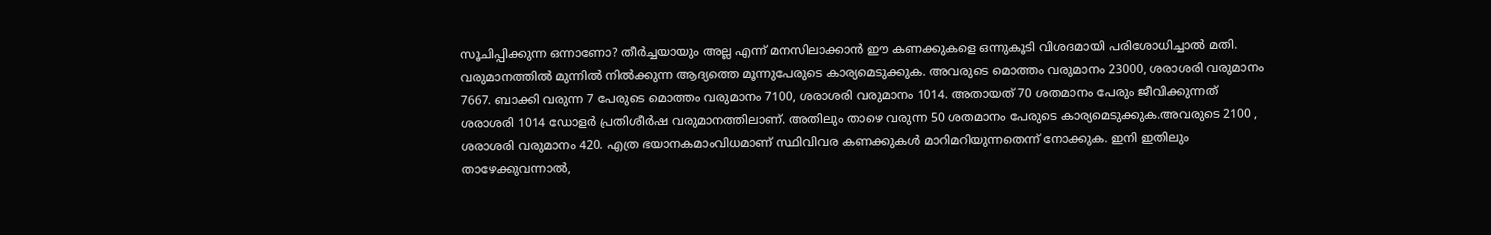സൂചിപ്പിക്കുന്ന ഒന്നാണോ? തീർച്ചയായും അല്ല എന്ന് മനസിലാക്കാൻ ഈ കണക്കുകളെ ഒന്നുകൂടി വിശദമായി പരിശോധിച്ചാൽ മതി. വരുമാനത്തിൽ മുന്നിൽ നിൽക്കുന്ന ആദ്യത്തെ മൂന്നുപേരുടെ കാര്യമെടുക്കുക. അവരുടെ മൊത്തം വരുമാനം 23000, ശരാശരി വരുമാനം 7667. ബാക്കി വരുന്ന 7 പേരുടെ മൊത്തം വരുമാനം 7100, ശരാശരി വരുമാനം 1014. അതായത് 70 ശതമാനം പേരും ജീവിക്കുന്നത് ശരാശരി 1014 ഡോളർ പ്രതിശീർഷ വരുമാനത്തിലാണ്. അതിലും താഴെ വരുന്ന 50 ശതമാനം പേരുടെ കാര്യമെടുക്കുക.അവരുടെ 2100 , ശരാശരി വരുമാനം 420. എത്ര ഭയാനകമാംവിധമാണ് സ്ഥിവിവര കണക്കുകൾ മാറിമറിയുന്നതെന്ന് നോക്കുക. ഇനി ഇതിലും താഴേക്കുവന്നാൽ,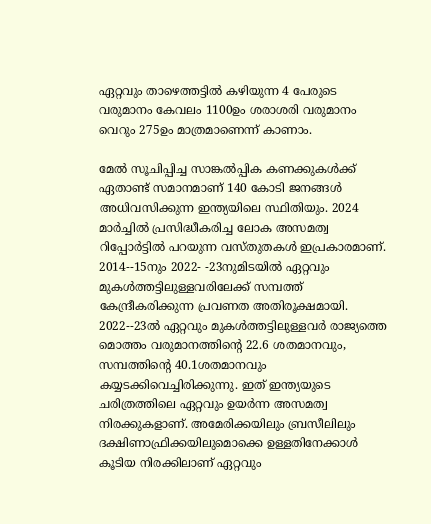ഏറ്റവും താഴെത്തട്ടിൽ കഴിയുന്ന 4 പേരുടെ വരുമാനം കേവലം 1100ഉം ശരാശരി വരുമാനം വെറും 275ഉം മാത്രമാണെന്ന് കാണാം.

മേൽ സൂചിപ്പിച്ച സാങ്കൽപ്പിക കണക്കുകൾക്ക് ഏതാണ്ട് സമാനമാണ് 140 കോടി ജനങ്ങൾ അധിവസിക്കുന്ന ഇന്ത്യയിലെ സ്ഥിതിയും. 2024 മാർച്ചിൽ പ്രസിദ്ധീകരിച്ച ലോക അസമത്വ റിപ്പോർട്ടിൽ പറയുന്ന വസ്തുതകൾ ഇപ്രകാരമാണ്. 2014‐-15നും 2022‐ -23നുമിടയിൽ ഏറ്റവും മുകൾത്തട്ടിലുള്ളവരിലേക്ക് സമ്പത്ത് കേന്ദ്രീകരിക്കുന്ന പ്രവണത അതിരൂക്ഷമായി. 2022‐-23ൽ ഏറ്റവും മുകൾത്തട്ടിലുള്ളവർ രാജ്യത്തെ മൊത്തം വരുമാനത്തിന്റെ 22.6 ശതമാനവും, സമ്പത്തിന്റെ 40.1ശതമാനവും കയ്യടക്കിവെച്ചിരിക്കുന്നു. ഇത് ഇന്ത്യയുടെ ചരിത്രത്തിലെ ഏറ്റവും ഉയർന്ന അസമത്വ നിരക്കുകളാണ്. അമേരിക്കയിലും ബ്രസീലിലും ദക്ഷിണാഫ്രിക്കയിലുമൊക്കെ ഉള്ളതിനേക്കാൾ കൂടിയ നിരക്കിലാണ് ഏറ്റവും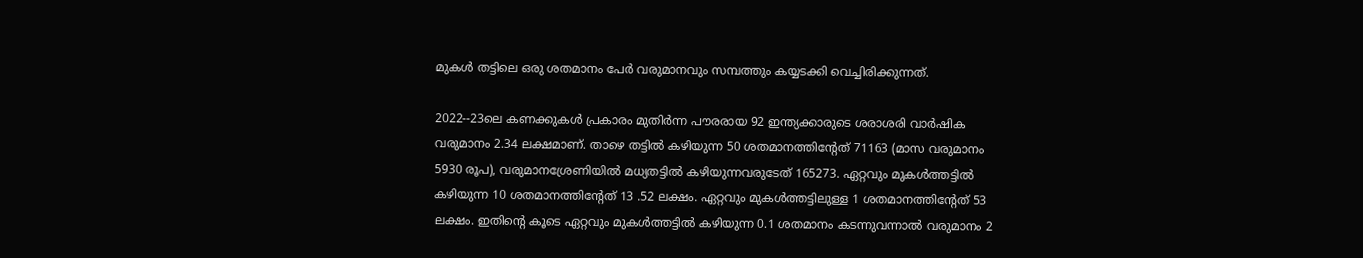മുകൾ തട്ടിലെ ഒരു ശതമാനം പേർ വരുമാനവും സമ്പത്തും കയ്യടക്കി വെച്ചിരിക്കുന്നത്.

2022‐-23ലെ കണക്കുകൾ പ്രകാരം മുതിർന്ന പൗരരായ 92 ഇന്ത്യക്കാരുടെ ശരാശരി വാർഷിക വരുമാനം 2.34 ലക്ഷമാണ്. താഴെ തട്ടിൽ കഴിയുന്ന 50 ശതമാനത്തിന്റേത് 71163 (മാസ വരുമാനം 5930 രൂപ), വരുമാനശ്രേണിയിൽ മധ്യതട്ടിൽ കഴിയുന്നവരുടേത് 165273. ഏറ്റവും മുകൾത്തട്ടിൽ കഴിയുന്ന 10 ശതമാനത്തിന്റേത് 13 .52 ലക്ഷം. ഏറ്റവും മുകൾത്തട്ടിലുള്ള 1 ശതമാനത്തിന്റേത് 53 ലക്ഷം. ഇതിന്റെ കൂടെ ഏറ്റവും മുകൾത്തട്ടിൽ കഴിയുന്ന 0.1 ശതമാനം കടന്നുവന്നാൽ വരുമാനം 2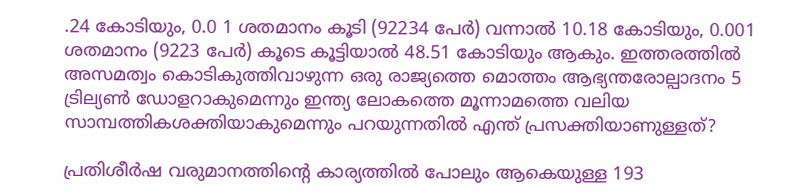.24 കോടിയും, 0.0 1 ശതമാനം കൂടി (92234 പേർ) വന്നാൽ 10.18 കോടിയും, 0.001 ശതമാനം (9223 പേർ) കൂടെ കൂട്ടിയാൽ 48.51 കോടിയും ആകും. ഇത്തരത്തിൽ അസമത്വം കൊടികുത്തിവാഴുന്ന ഒരു രാജ്യത്തെ മൊത്തം ആഭ്യന്തരോല്പാദനം 5 ട്രില്യൺ ഡോളറാകുമെന്നും ഇന്ത്യ ലോകത്തെ മൂന്നാമത്തെ വലിയ സാമ്പത്തികശക്തിയാകുമെന്നും പറയുന്നതിൽ എന്ത് പ്രസക്തിയാണുള്ളത്‌?

പ്രതിശീർഷ വരുമാനത്തിന്റെ കാര്യത്തിൽ പോലും ആകെയുള്ള 193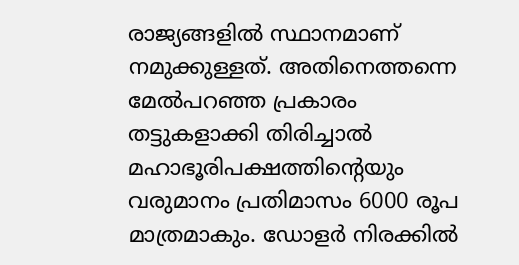രാജ്യങ്ങളിൽ സ്ഥാനമാണ് നമുക്കുള്ളത്. അതിനെത്തന്നെ മേൽപറഞ്ഞ പ്രകാരം തട്ടുകളാക്കി തിരിച്ചാൽ മഹാഭൂരിപക്ഷത്തിന്റെയും വരുമാനം പ്രതിമാസം 6000 രൂപ മാത്രമാകും. ഡോളർ നിരക്കിൽ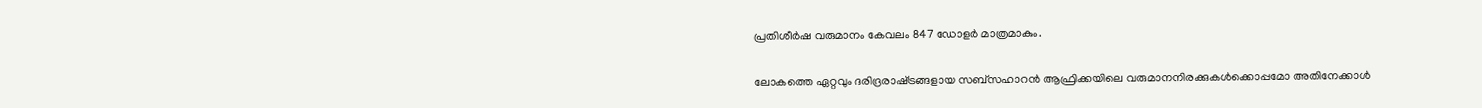പ്രതിശീർഷ വരുമാനം കേവലം 847 ഡോളർ മാത്രമാകും.

ലോകത്തെ ഏറ്റവും ദരിദ്രരാഷ്‌ട്രങ്ങളായ സബ്സഹാറൻ ആഫ്രിക്കയിലെ വരുമാനനിരക്കുകൾക്കൊപ്പമോ അതിനേക്കാൾ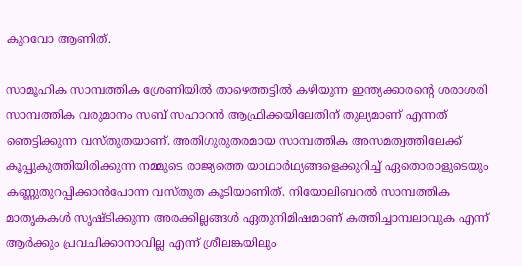കുറവോ ആണിത്.

സാമൂഹിക സാമ്പത്തിക ശ്രേണിയിൽ താഴെത്തട്ടിൽ കഴിയുന്ന ഇന്ത്യക്കാരന്റെ ശരാശരി സാമ്പത്തിക വരുമാനം സബ് സഹാറൻ ആഫ്രിക്കയിലേതിന് തുല്യമാണ് എന്നത് ഞെട്ടിക്കുന്ന വസ്തുതയാണ്. അതിഗുരുതരമായ സാമ്പത്തിക അസമത്വത്തിലേക്ക് കൂപ്പുകുത്തിയിരിക്കുന്ന നമ്മുടെ രാജ്യത്തെ യാഥാർഥ്യങ്ങളെക്കുറിച്ച് ഏതൊരാളുടെയും കണ്ണുതുറപ്പിക്കാൻപോന്ന വസ്തുത കൂടിയാണിത്. നിയോലിബറൽ സാമ്പത്തിക മാതൃകകൾ സൃഷ്ടിക്കുന്ന അരക്കില്ലങ്ങൾ ഏതുനിമിഷമാണ് കത്തിച്ചാമ്പലാവുക എന്ന് ആർക്കും പ്രവചിക്കാനാവില്ല എന്ന് ശ്രീലങ്കയിലും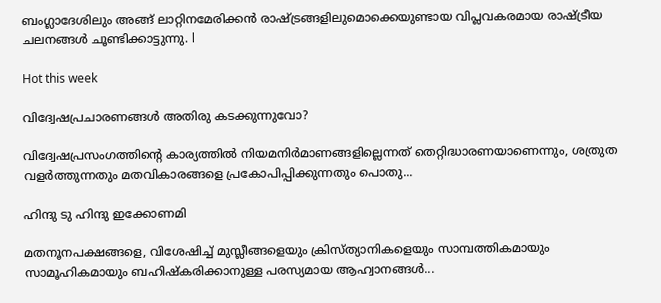ബംഗ്ലാദേശിലും അങ്ങ് ലാറ്റിനമേരിക്കൻ രാഷ്ട്രങ്ങളിലുമൊക്കെയുണ്ടായ വിപ്ലവകരമായ രാഷ്ട്രീയ ചലനങ്ങൾ ചൂണ്ടിക്കാട്ടുന്നു. l

Hot this week

വിദ്വേഷപ്രചാരണങ്ങൾ അതിരു കടക്കുന്നുവോ?

വിദ്വേഷപ്രസംഗത്തിന്റെ കാര്യത്തിൽ നിയമനിർമാണങ്ങളില്ലെന്നത് തെറ്റിദ്ധാരണയാണെന്നും, ശത്രുത വളർത്തുന്നതും മതവികാരങ്ങളെ പ്രകോപിപ്പിക്കുന്നതും പൊതു...

ഹിന്ദു ടു ഹിന്ദു ഇക്കോണമി

മതനൂനപക്ഷങ്ങളെ, വിശേഷിച്ച് മുസ്ലീങ്ങളെയും ക്രിസ്ത്യാനികളെയും സാമ്പത്തികമായും സാമൂഹികമായും ബഹിഷ്കരിക്കാനുള്ള പരസ്യമായ ആഹ്വാനങ്ങൾ...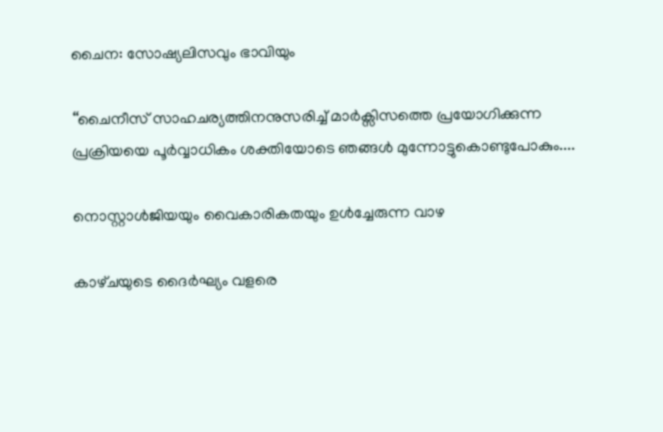ചൈന: സോഷ്യലിസവും ഭാവിയും

‘‘ചൈനീസ് സാഹചര്യത്തിനനുസരിച്ച് മാർക്സിസത്തെ പ്രയോഗിക്കുന്ന പ്രക്രിയയെ പൂർവ്വാധികം ശക്തിയോടെ ഞങ്ങൾ മുന്നോട്ടുകൊണ്ടുപോകും....

നൊസ്റ്റാൾജിയയും വൈകാരികതയും ഉൾച്ചേരുന്ന വാഴ

കാഴ്‌ചയുടെ ദൈർഘ്യം വളരെ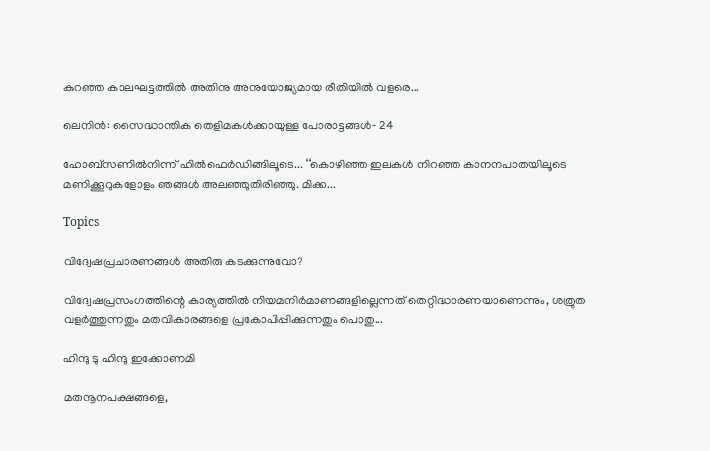കുറഞ്ഞ കാലഘട്ടത്തിൽ അതിനു അനുയോജ്യമായ രീതിയിൽ വളരെ...

ലെനിൻ: സൈദ്ധാന്തിക തെളിമകൾക്കായുള്ള പോരാട്ടങ്ങൾ‐ 24

ഹോബ്‌സണിൽനിന്ന്‌ ഹിൽഫെർഡിങ്ങിലൂടെ... ‘‘കൊഴിഞ്ഞ ഇലകൾ നിറഞ്ഞ കാനനപാതയിലൂടെ മണിക്കൂറുകളോളം ഞങ്ങൾ അലഞ്ഞുതിരിഞ്ഞു. മിക്ക...

Topics

വിദ്വേഷപ്രചാരണങ്ങൾ അതിരു കടക്കുന്നുവോ?

വിദ്വേഷപ്രസംഗത്തിന്റെ കാര്യത്തിൽ നിയമനിർമാണങ്ങളില്ലെന്നത് തെറ്റിദ്ധാരണയാണെന്നും, ശത്രുത വളർത്തുന്നതും മതവികാരങ്ങളെ പ്രകോപിപ്പിക്കുന്നതും പൊതു...

ഹിന്ദു ടു ഹിന്ദു ഇക്കോണമി

മതനൂനപക്ഷങ്ങളെ,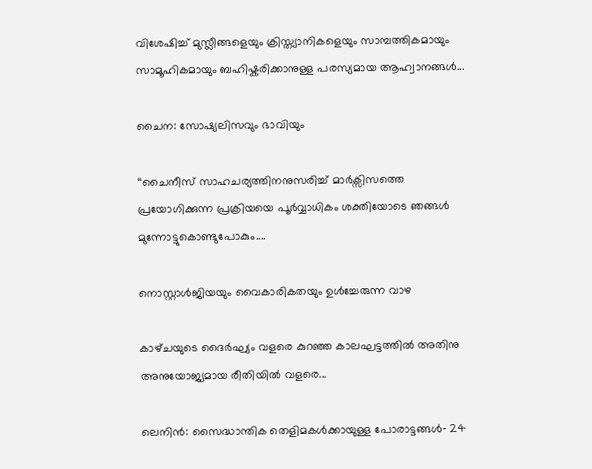വിശേഷിച്ച് മുസ്ലീങ്ങളെയും ക്രിസ്ത്യാനികളെയും സാമ്പത്തികമായും സാമൂഹികമായും ബഹിഷ്കരിക്കാനുള്ള പരസ്യമായ ആഹ്വാനങ്ങൾ...

ചൈന: സോഷ്യലിസവും ഭാവിയും

‘‘ചൈനീസ് സാഹചര്യത്തിനനുസരിച്ച് മാർക്സിസത്തെ പ്രയോഗിക്കുന്ന പ്രക്രിയയെ പൂർവ്വാധികം ശക്തിയോടെ ഞങ്ങൾ മുന്നോട്ടുകൊണ്ടുപോകും....

നൊസ്റ്റാൾജിയയും വൈകാരികതയും ഉൾച്ചേരുന്ന വാഴ

കാഴ്‌ചയുടെ ദൈർഘ്യം വളരെ കുറഞ്ഞ കാലഘട്ടത്തിൽ അതിനു അനുയോജ്യമായ രീതിയിൽ വളരെ...

ലെനിൻ: സൈദ്ധാന്തിക തെളിമകൾക്കായുള്ള പോരാട്ടങ്ങൾ‐ 24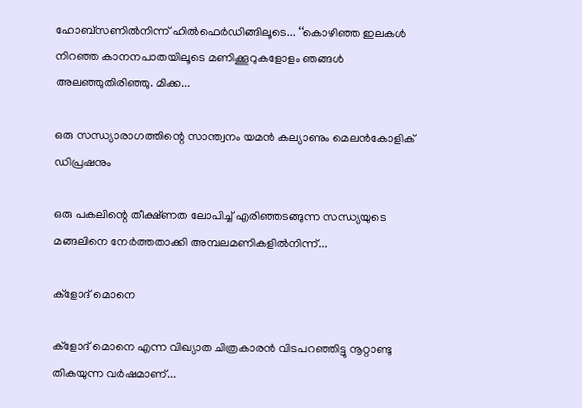ഹോബ്‌സണിൽനിന്ന്‌ ഹിൽഫെർഡിങ്ങിലൂടെ... ‘‘കൊഴിഞ്ഞ ഇലകൾ നിറഞ്ഞ കാനനപാതയിലൂടെ മണിക്കൂറുകളോളം ഞങ്ങൾ അലഞ്ഞുതിരിഞ്ഞു. മിക്ക...

ഒരു സന്ധ്യാരാഗത്തിന്റെ സാന്ത്വനം യമൻ കല്യാണും മെലൻകോളിക് ഡിപ്രഷനും

ഒരു പകലിന്റെ തീക്ഷ്ണത ലോപിച്ച് എരിഞ്ഞടങ്ങുന്ന സന്ധ്യയുടെ മങ്ങലിനെ നേർത്തതാക്കി അമ്പലമണികളിൽനിന്ന്...

ക്ളോദ് മൊനെ

ക്ളോദ് മൊനെ എന്ന വിഖ്യാത ചിത്രകാരൻ വിടപറഞ്ഞിട്ടു നൂറ്റാണ്ടു തികയുന്ന വർഷമാണ്...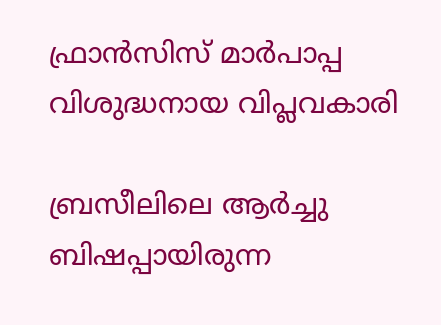ഫ്രാൻസിസ് മാർപാപ്പ വിശുദ്ധനായ വിപ്ലവകാരി

ബ്രസീലിലെ ആർച്ചു ബിഷപ്പായിരുന്ന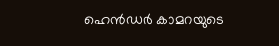ഹെൻഡർ കാമറയുടെ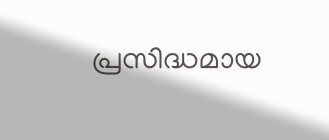പ്രസിദ്ധമായ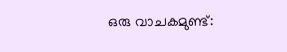ഒരു വാചകമുണ്ട്: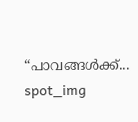“പാവങ്ങൾക്ക്...
spot_img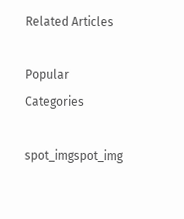Related Articles

Popular Categories

spot_imgspot_img